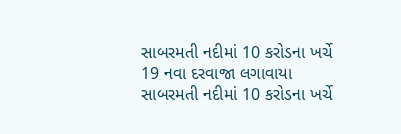સાબરમતી નદીમાં 10 કરોડના ખર્ચે 19 નવા દરવાજા લગાવાયા
સાબરમતી નદીમાં 10 કરોડના ખર્ચે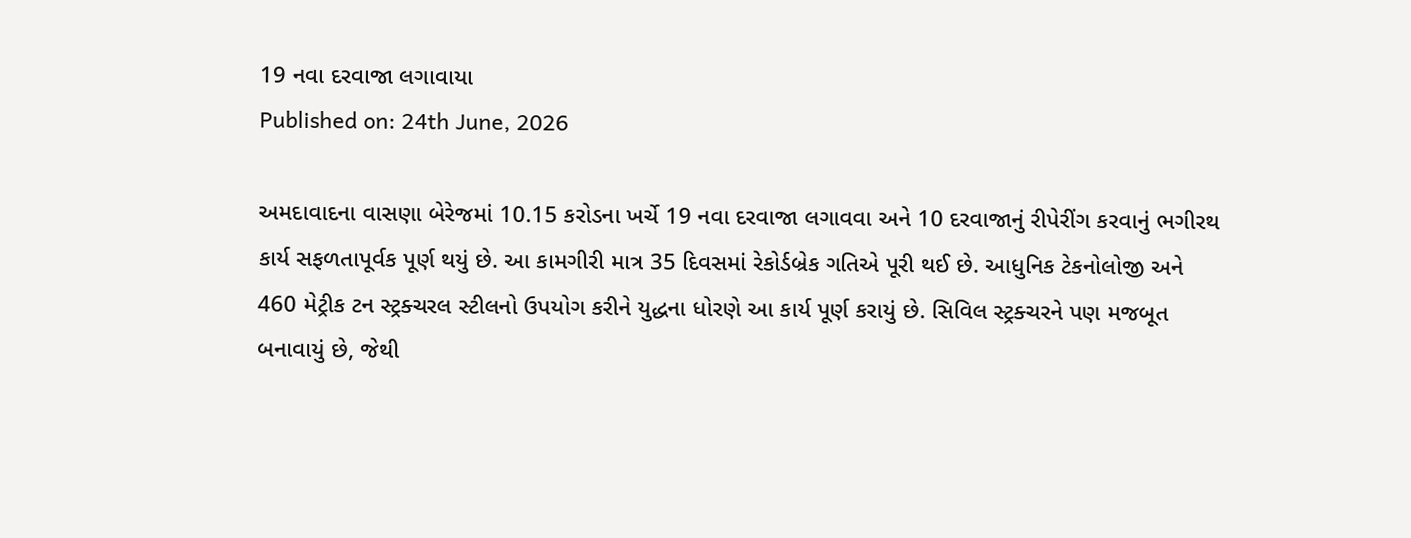19 નવા દરવાજા લગાવાયા
Published on: 24th June, 2026

અમદાવાદના વાસણા બેરેજમાં 10.15 કરોડના ખર્ચે 19 નવા દરવાજા લગાવવા અને 10 દરવાજાનું રીપેરીંગ કરવાનું ભગીરથ કાર્ય સફળતાપૂર્વક પૂર્ણ થયું છે. આ કામગીરી માત્ર 35 દિવસમાં રેકોર્ડબ્રેક ગતિએ પૂરી થઈ છે. આધુનિક ટેકનોલોજી અને 460 મેટ્રીક ટન સ્ટ્રક્ચરલ સ્ટીલનો ઉપયોગ કરીને યુદ્ધના ધોરણે આ કાર્ય પૂર્ણ કરાયું છે. સિવિલ સ્ટ્રક્ચરને પણ મજબૂત બનાવાયું છે, જેથી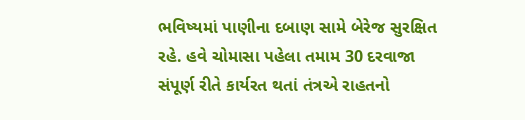ભવિષ્યમાં પાણીના દબાણ સામે બેરેજ સુરક્ષિત રહે. હવે ચોમાસા પહેલા તમામ 30 દરવાજા સંપૂર્ણ રીતે કાર્યરત થતાં તંત્રએ રાહતનો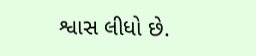શ્વાસ લીધો છે.